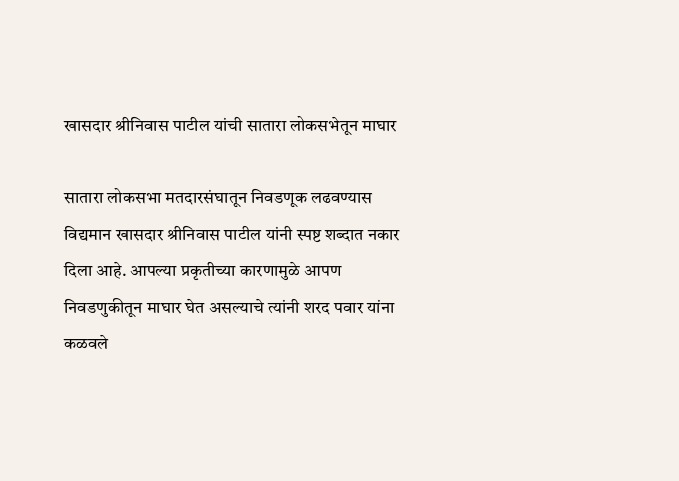खासदार श्रीनिवास पाटील यांची सातारा लोकसभेतून माघार

सातारा लोकसभा मतदारसंघातून निवडणूक लढवण्यास विद्यमान खासदार श्रीनिवास पाटील यांनी स्पष्ट शब्दात नकार दिला आहे. आपल्या प्रकृतीच्या कारणामुळे आपण निवडणुकीतून माघार घेत असल्याचे त्यांनी शरद पवार यांना कळवले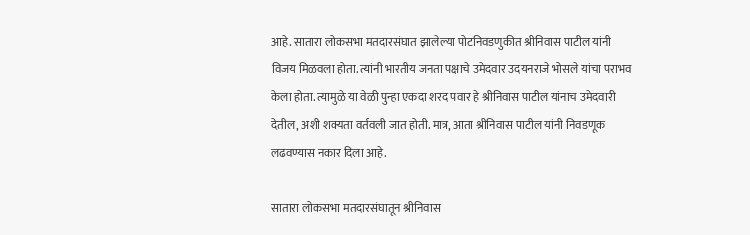आहे. सातारा लोकसभा मतदारसंघात झालेल्या पोटनिवडणुकीत श्रीनिवास पाटील यांनी विजय मिळवला होता. त्यांनी भारतीय जनता पक्षाचे उमेदवार उदयनराजे भोसले यांचा पराभव केला होता. त्यामुळे या वेळी पुन्हा एकदा शरद पवार हे श्रीनिवास पाटील यांनाच उमेदवारी देतील, अशी शक्यता वर्तवली जात होती. मात्र, आता श्रीनिवास पाटील यांनी निवडणूक लढवण्यास नकार दिला आहे.

सातारा लोकसभा मतदारसंघातून श्रीनिवास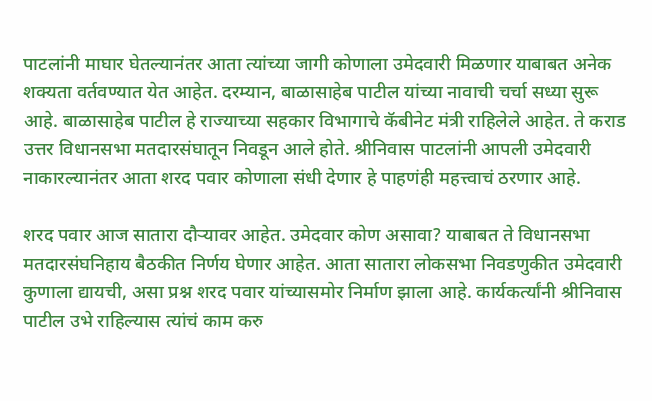पाटलांनी माघार घेतल्यानंतर आता त्यांच्या जागी कोणाला उमेदवारी मिळणार याबाबत अनेक शक्यता वर्तवण्यात येत आहेत. दरम्यान, बाळासाहेब पाटील यांच्या नावाची चर्चा सध्या सुरू आहे. बाळासाहेब पाटील हे राज्याच्या सहकार विभागाचे कॅबीनेट मंत्री राहिलेले आहेत. ते कराड उत्तर विधानसभा मतदारसंघातून निवडून आले होते. श्रीनिवास पाटलांनी आपली उमेदवारी नाकारल्यानंतर आता शरद पवार कोणाला संधी देणार हे पाहणंही महत्त्वाचं ठरणार आहे.

शरद पवार आज सातारा दौऱ्यावर आहेत. उमेदवार कोण असावा? याबाबत ते विधानसभा मतदारसंघनिहाय बैठकीत निर्णय घेणार आहेत. आता सातारा लोकसभा निवडणुकीत उमेदवारी कुणाला द्यायची, असा प्रश्न शरद पवार यांच्यासमोर निर्माण झाला आहे. कार्यकर्त्यांनी श्रीनिवास पाटील उभे राहिल्यास त्यांचं काम करु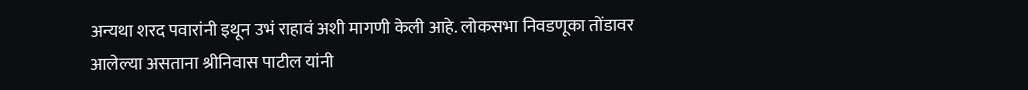अन्यथा शरद पवारांनी इथून उभं राहावं अशी मागणी केली आहे. लोकसभा निवडणूका तोंडावर आलेल्या असताना श्रीनिवास पाटील यांनी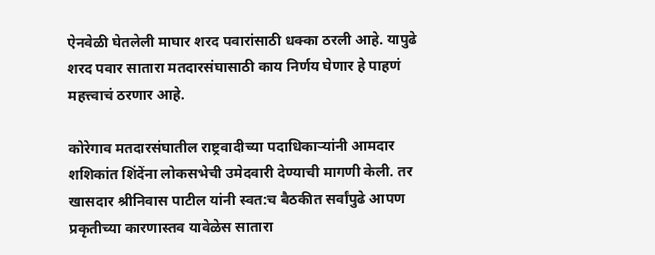ऐनवेळी घेतलेली माघार शरद पवारांसाठी धक्का ठरली आहे. यापुढे शरद पवार सातारा मतदारसंघासाठी काय निर्णय घेणार हे पाहणं महत्त्वाचं ठरणार आहे.

कोरेगाव मतदारसंघातील राष्ट्रवादीच्या पदाधिकाऱ्यांनी आमदार शशिकांत शिंदेंना लोकसभेची उमेदवारी देण्याची मागणी केली. तर खासदार श्रीनिवास पाटील यांनी स्वत:च बैठकीत सर्वांपुढे आपण प्रकृतीच्या कारणास्तव यावेळेस सातारा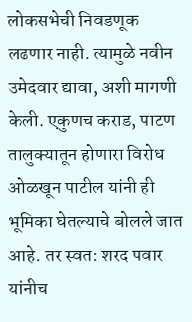लोकसभेची निवडणूक लढणार नाही. त्यामुळे नवीन उमेदवार द्यावा, अशी मागणी केली. एकुणच कराड, पाटण तालुक्यातून होणारा विरोध ओळखून पाटील यांनी ही भूमिका घेतल्याचे बोलले जात आहे. तर स्वत: शरद पवार यांनीच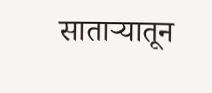साताऱ्यातून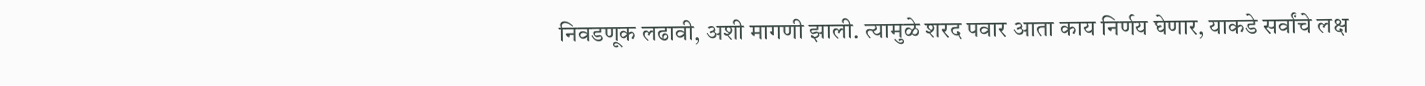निवडणूक लढावी, अशी मागणी झाली. त्यामुळे शरद पवार आता काय निर्णय घेणार, याकडे सर्वांचे लक्ष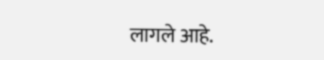लागले आहे.